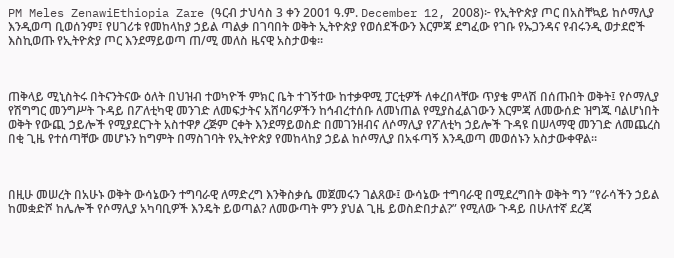PM Meles ZenawiEthiopia Zare (ዓርብ ታህሳስ 3 ቀን 2001 ዓ.ም. December 12, 2008)፦ የኢትዮጵያ ጦር በአስቸኳይ ከሶማሊያ እንዲወጣ ቢወሰንም፤ የሀገሪቱ የመከላከያ ኃይል ጣልቃ በገባበት ወቅት ኢትዮጵያ የወሰደችውን እርምጃ ደግፈው የገቡ የኡጋንዳና የብሩንዲ ወታደሮች እስኪወጡ የኢትዮጵያ ጦር እንደማይወጣ ጠ/ሚ መለስ ዜናዊ አስታወቁ።



ጠቅላይ ሚኒስትሩ በትናንትናው ዕለት በህዝብ ተወካዮች ምክር ቤት ተገኝተው ከተቃዋሚ ፓርቲዎች ለቀረበላቸው ጥያቄ ምላሽ በሰጡበት ወቅት፤ የሶማሊያ የሽግግር መንግሥት ጉዳይ በፖለቲካዊ መንገድ ለመፍታትና አሸባሪዎችን ከኅብረተሰቡ ለመነጠል የሚያስፈልገውን እርምጃ ለመውሰድ ዝግጁ ባልሆነበት ወቅት የውጪ ኃይሎች የሚያደርጉት አስተዋፆ ረጅም ርቀት እንደማይወስድ በመገንዘብና ለሶማሊያ የፖለቲካ ኃይሎች ጉዳዩ በሠላማዊ መንገድ ለመጨረስ በቂ ጊዜ የተሰጣቸው መሆኑን ከግምት በማስገባት የኢትዮጵያ የመከላከያ ኃይል ከሶማሊያ በአፋጣኝ እንዲወጣ መወሰኑን አስታውቀዋል።



በዚሁ መሠረት በአሁኑ ወቅት ውሳኔውን ተግባራዊ ለማድረግ እንቅስቃሴ መጀመሩን ገልጸው፤ ውሳኔው ተግባራዊ በሚደረግበት ወቅት ግን ”የራሳችን ኃይል ከመቋድሾ ከሌሎች የሶማሊያ አካባቢዎች እንዴት ይወጣል? ለመውጣት ምን ያህል ጊዜ ይወስድበታል?” የሚለው ጉዳይ በሁለተኛ ደረጃ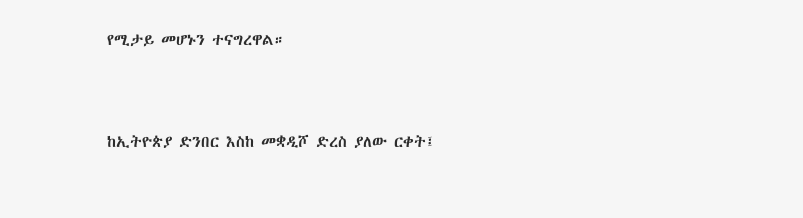የሚታይ መሆኑን ተናግረዋል።



ከኢትዮጵያ ድንበር እስከ መቋዲሾ ድረስ ያለው ርቀት፤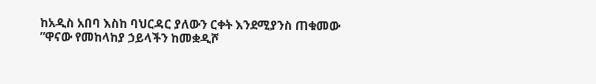ከአዲስ አበባ እስከ ባህርዳር ያለውን ርቀት እንደሚያንስ ጠቁመው ”ዋናው የመከላከያ ኃይላችን ከመቋዲሾ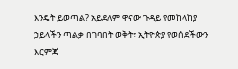እንዴት ይወጣል? አይደለም ዋናው ጉዳይ የመከላከያ ኃይላችን ጣልቃ በገባበት ወቅት፣ ኢትዮጵያ የወሰደችውን እርምጃ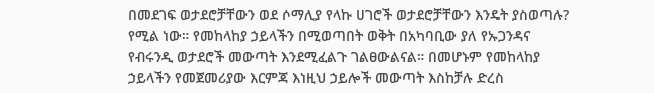በመደገፍ ወታደሮቻቸውን ወደ ሶማሊያ የላኩ ሀገሮች ወታደሮቻቸውን እንዴት ያስወጣሉ? የሚል ነው። የመከላከያ ኃይላችን በሚወጣበት ወቅት በአካባቢው ያለ የኡጋንዳና የብሩንዲ ወታደሮች መውጣት እንደሚፈልጉ ገልፀውልናል። በመሆኑም የመከላከያ ኃይላችን የመጀመሪያው እርምጃ እነዚህ ኃይሎች መውጣት እስከቻሉ ድረስ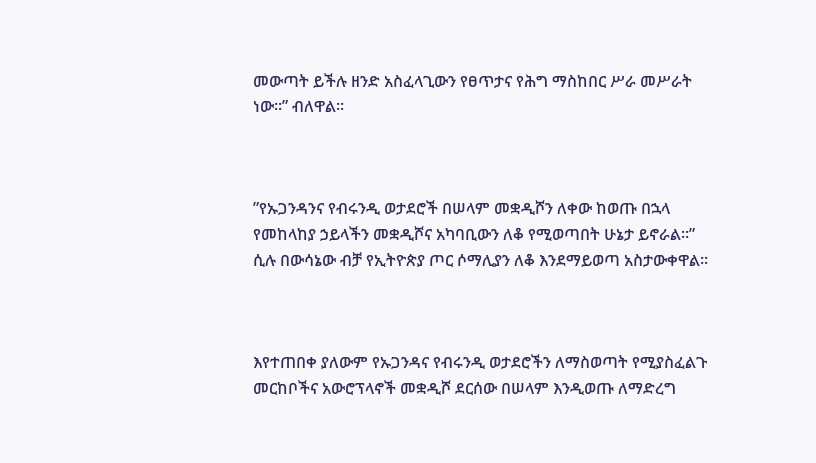መውጣት ይችሉ ዘንድ አስፈላጊውን የፀጥታና የሕግ ማስከበር ሥራ መሥራት ነው።” ብለዋል።



”የኡጋንዳንና የብሩንዲ ወታደሮች በሠላም መቋዲሾን ለቀው ከወጡ በኋላ የመከላከያ ኃይላችን መቋዲሾና አካባቢውን ለቆ የሚወጣበት ሁኔታ ይኖራል።” ሲሉ በውሳኔው ብቻ የኢትዮጵያ ጦር ሶማሊያን ለቆ እንደማይወጣ አስታውቀዋል።



እየተጠበቀ ያለውም የኡጋንዳና የብሩንዲ ወታደሮችን ለማስወጣት የሚያስፈልጉ መርከቦችና አውሮፕላኖች መቋዲሾ ደርሰው በሠላም እንዲወጡ ለማድረግ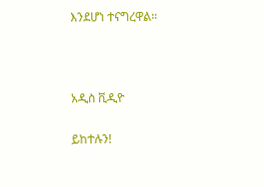እንደሆነ ተናግረዋል።



አዲስ ቪዲዮ

ይከተሉን!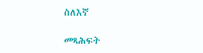ስለእኛ

መጻሕፍት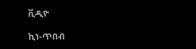ቪዲዮ

ኪነ-ጥበብ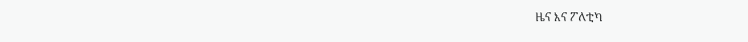ዜና እና ፖለቲካ